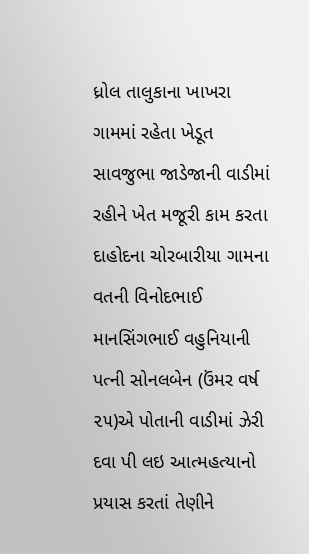ધ્રોલ તાલુકાના ખાખરા ગામમાં રહેતા ખેડૂત સાવજુભા જાડેજાની વાડીમાં રહીને ખેત મજૂરી કામ કરતા દાહોદના ચોરબારીયા ગામના વતની વિનોદભાઈ માનસિંગભાઈ વહુનિયાની પત્ની સોનલબેન (ઉંમર વર્ષ ૨૫)એ પોતાની વાડીમાં ઝેરી દવા પી લઇ આત્મહત્યાનો પ્રયાસ કરતાં તેણીને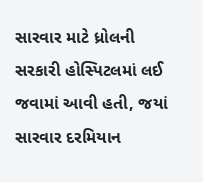સારવાર માટે ધ્રોલની સરકારી હોસ્પિટલમાં લઈ જવામાં આવી હતી, જયાં સારવાર દરમિયાન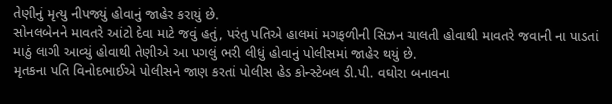તેણીનું મૃત્યુ નીપજ્યું હોવાનું જાહેર કરાયું છે.
સોનલબેનને માવતરે આંટો દેવા માટે જવું હતું, પરંતુ પતિએ હાલમાં મગફળીની સિઝન ચાલતી હોવાથી માવતરે જવાની ના પાડતાં માઠું લાગી આવ્યું હોવાથી તેણીએ આ પગલું ભરી લીધું હોવાનું પોલીસમાં જાહેર થયું છે.
મૃતકના પતિ વિનોદભાઈએ પોલીસને જાણ કરતાં પોલીસ હેડ કોન્સ્ટેબલ ડી.પી. વઘોરા બનાવના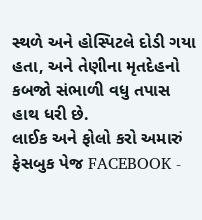સ્થળે અને હોસ્પિટલે દોડી ગયા હતા, અને તેણીના મૃતદેહનો કબજો સંભાળી વધુ તપાસ હાથ ધરી છે.
લાઈક અને ફોલો કરો અમારું ફેસબુક પેજ FACEBOOK -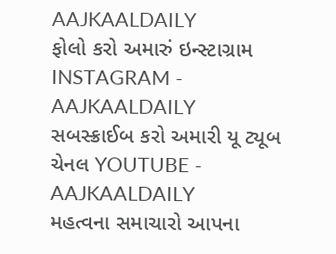AAJKAALDAILY
ફોલો કરો અમારું ઇન્સ્ટાગ્રામ INSTAGRAM - AAJKAALDAILY
સબસ્ક્રાઈબ કરો અમારી યૂ ટ્યૂબ ચેનલ YOUTUBE - AAJKAALDAILY
મહત્વના સમાચારો આપના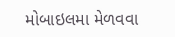મોબાઇલમા મેળવવા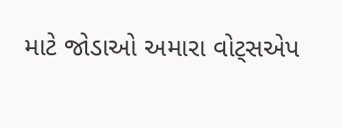માટે જોડાઓ અમારા વોટ્સએપ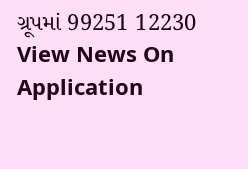ગ્રૂપમાં 99251 12230
View News On Application